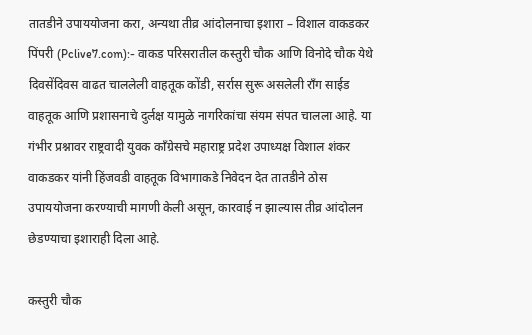तातडीने उपाययोजना करा, अन्यथा तीव्र आंदोलनाचा इशारा – विशाल वाकडकर
पिंपरी (Pclive7.com):- वाकड परिसरातील कस्तुरी चौक आणि विनोदे चौक येथे दिवसेंदिवस वाढत चाललेली वाहतूक कोंडी, सर्रास सुरू असलेली राँग साईड वाहतूक आणि प्रशासनाचे दुर्लक्ष यामुळे नागरिकांचा संयम संपत चालला आहे. या गंभीर प्रश्नावर राष्ट्रवादी युवक काँग्रेसचे महाराष्ट्र प्रदेश उपाध्यक्ष विशाल शंकर वाकडकर यांनी हिंजवडी वाहतूक विभागाकडे निवेदन देत तातडीने ठोस उपाययोजना करण्याची मागणी केली असून, कारवाई न झाल्यास तीव्र आंदोलन छेडण्याचा इशाराही दिला आहे.

कस्तुरी चौक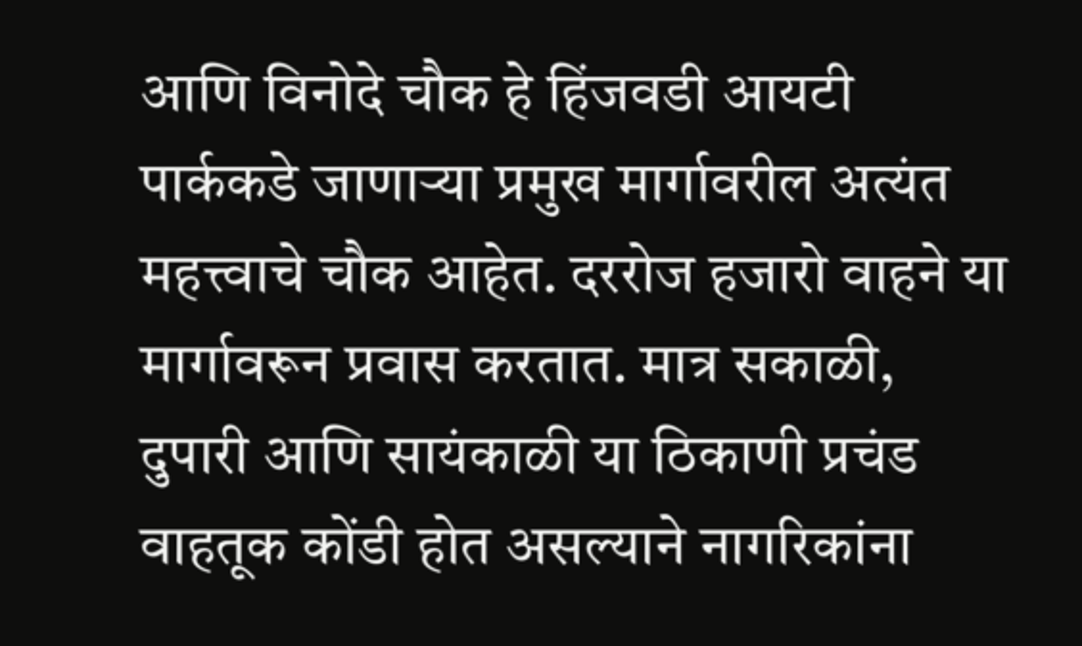आणि विनोदे चौक हे हिंजवडी आयटी पार्ककडे जाणाऱ्या प्रमुख मार्गावरील अत्यंत महत्त्वाचे चौक आहेत. दररोज हजारो वाहने या मार्गावरून प्रवास करतात. मात्र सकाळी, दुपारी आणि सायंकाळी या ठिकाणी प्रचंड वाहतूक कोंडी होत असल्याने नागरिकांना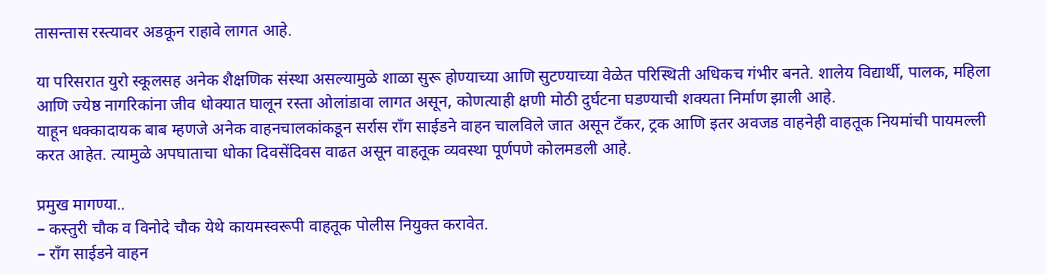तासन्तास रस्त्यावर अडकून राहावे लागत आहे.

या परिसरात युरो स्कूलसह अनेक शैक्षणिक संस्था असल्यामुळे शाळा सुरू होण्याच्या आणि सुटण्याच्या वेळेत परिस्थिती अधिकच गंभीर बनते. शालेय विद्यार्थी, पालक, महिला आणि ज्येष्ठ नागरिकांना जीव धोक्यात घालून रस्ता ओलांडावा लागत असून, कोणत्याही क्षणी मोठी दुर्घटना घडण्याची शक्यता निर्माण झाली आहे.
याहून धक्कादायक बाब म्हणजे अनेक वाहनचालकांकडून सर्रास राँग साईडने वाहन चालविले जात असून टँकर, ट्रक आणि इतर अवजड वाहनेही वाहतूक नियमांची पायमल्ली करत आहेत. त्यामुळे अपघाताचा धोका दिवसेंदिवस वाढत असून वाहतूक व्यवस्था पूर्णपणे कोलमडली आहे.

प्रमुख मागण्या..
– कस्तुरी चौक व विनोदे चौक येथे कायमस्वरूपी वाहतूक पोलीस नियुक्त करावेत.
– राँग साईडने वाहन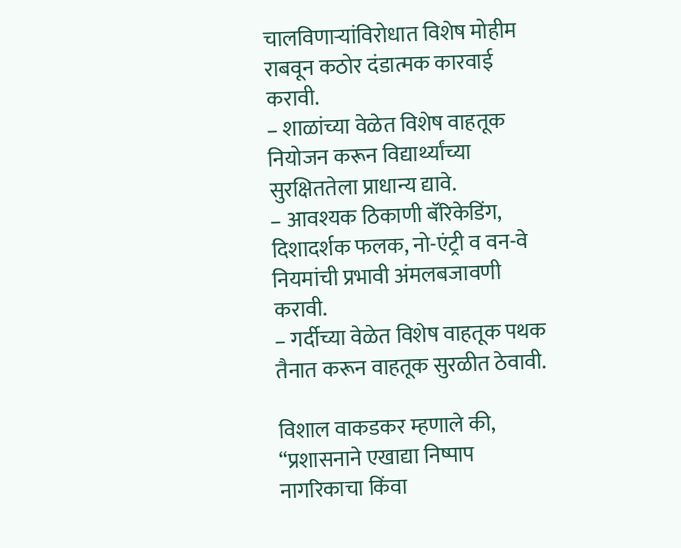चालविणाऱ्यांविरोधात विशेष मोहीम राबवून कठोर दंडात्मक कारवाई करावी.
– शाळांच्या वेळेत विशेष वाहतूक नियोजन करून विद्यार्थ्यांच्या सुरक्षिततेला प्राधान्य द्यावे.
– आवश्यक ठिकाणी बॅरिकेडिंग, दिशादर्शक फलक, नो-एंट्री व वन-वे नियमांची प्रभावी अंमलबजावणी करावी.
– गर्दीच्या वेळेत विशेष वाहतूक पथक तैनात करून वाहतूक सुरळीत ठेवावी.

विशाल वाकडकर म्हणाले की, “प्रशासनाने एखाद्या निष्पाप नागरिकाचा किंवा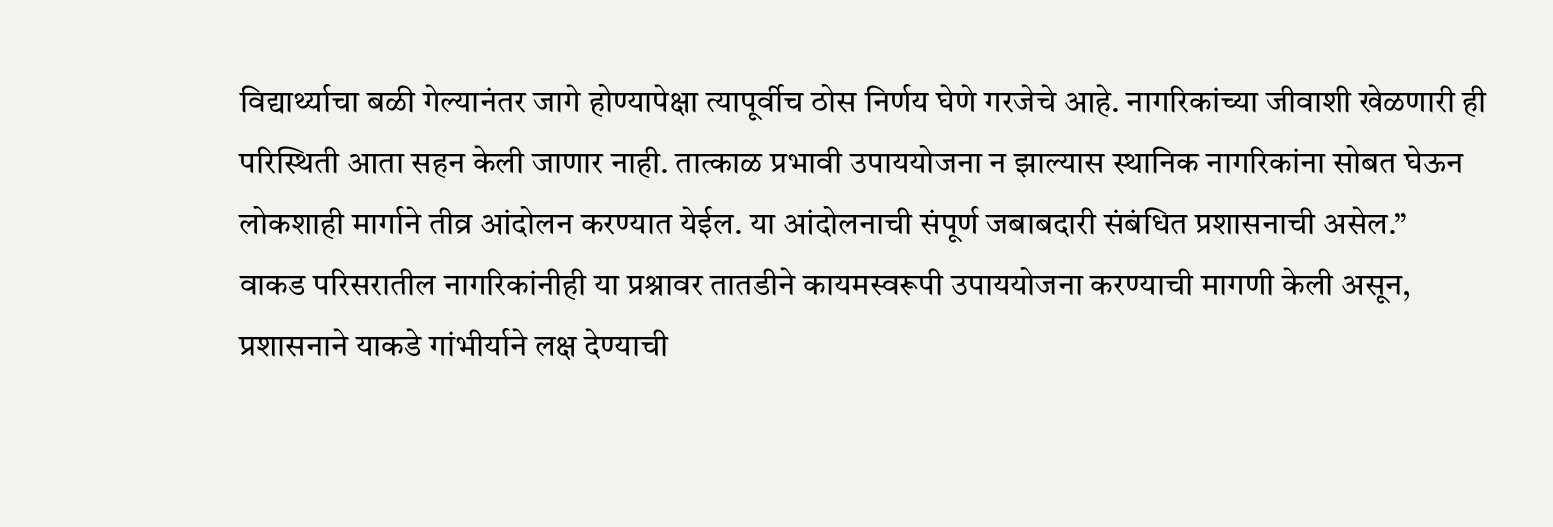विद्यार्थ्याचा बळी गेल्यानंतर जागे होण्यापेक्षा त्यापूर्वीच ठोस निर्णय घेणे गरजेचे आहे. नागरिकांच्या जीवाशी खेळणारी ही परिस्थिती आता सहन केली जाणार नाही. तात्काळ प्रभावी उपाययोजना न झाल्यास स्थानिक नागरिकांना सोबत घेऊन लोकशाही मार्गाने तीव्र आंदोलन करण्यात येईल. या आंदोलनाची संपूर्ण जबाबदारी संबंधित प्रशासनाची असेल.”
वाकड परिसरातील नागरिकांनीही या प्रश्नावर तातडीने कायमस्वरूपी उपाययोजना करण्याची मागणी केली असून, प्रशासनाने याकडे गांभीर्याने लक्ष देण्याची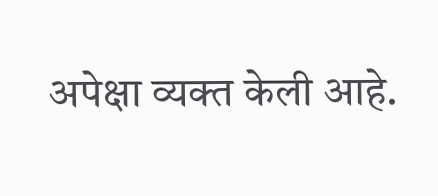अपेक्षा व्यक्त केली आहे.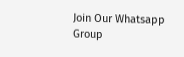Join Our Whatsapp Group